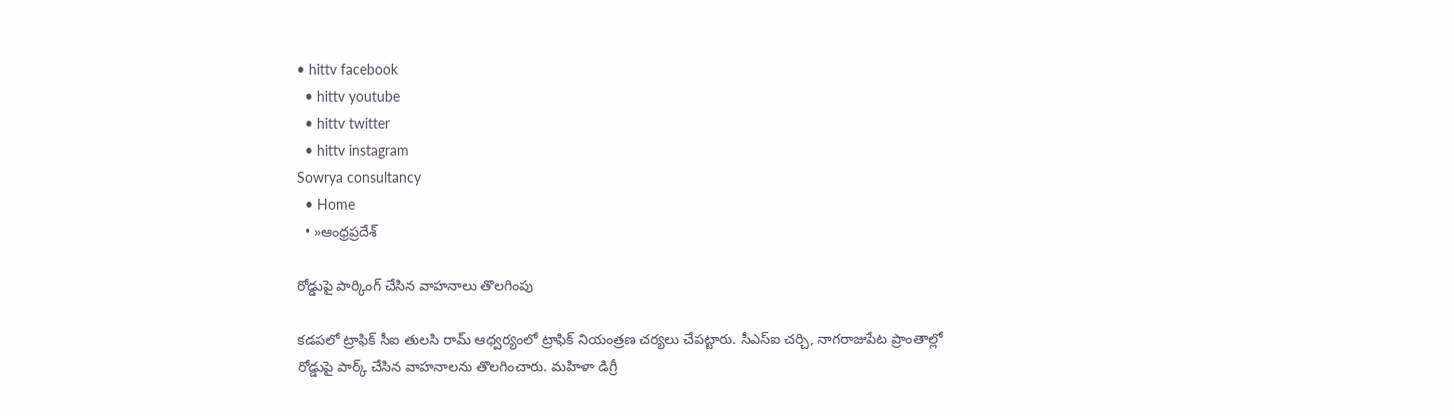• hittv facebook
  • hittv youtube
  • hittv twitter
  • hittv instagram
Sowrya consultancy
  • Home
  • »ఆంధ్రప్రదేశ్

రోడ్డుపై పార్కింగ్‌ చేసిన వాహనాలు తొలగింపు

కడపలో ట్రాఫిక్ సీఐ తులసి రామ్ ఆధ్వర్యంలో ట్రాఫిక్ నియంత్రణ చర్యలు చేపట్టారు. సీఎస్‌ఐ చర్చి, నాగరాజుపేట ప్రాంతాల్లో రోడ్డుపై పార్క్ చేసిన వాహనాలను తొలగించారు. మహిళా డిగ్రీ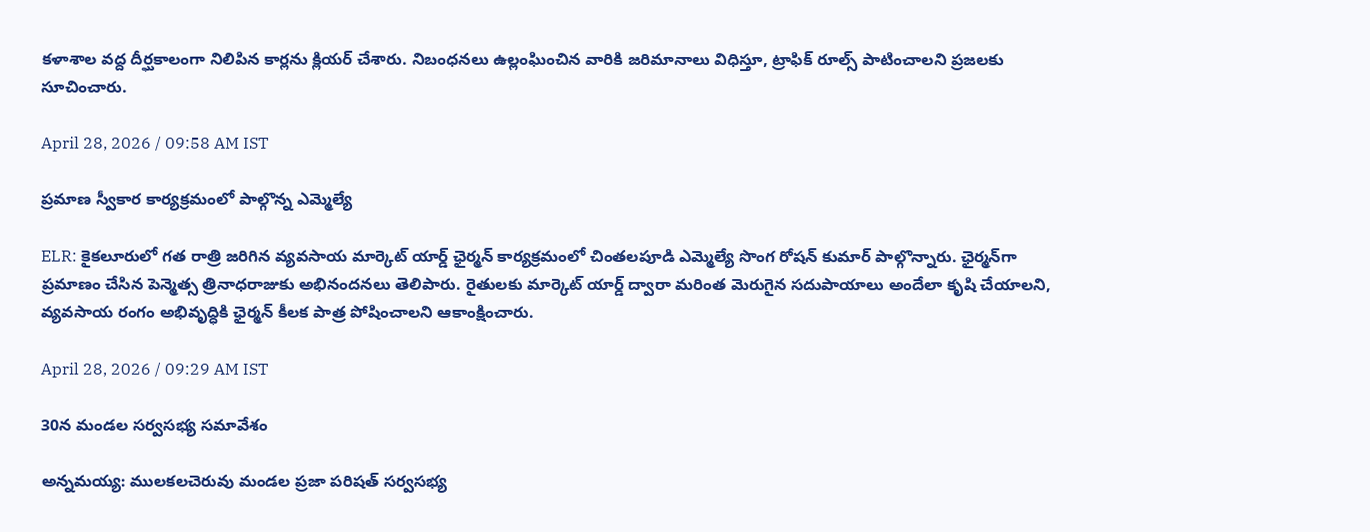కళాశాల వద్ద దీర్ఘకాలంగా నిలిపిన కార్లను క్లియర్ చేశారు. నిబంధనలు ఉల్లంఘించిన వారికి జరిమానాలు విధిస్తూ, ట్రాఫిక్ రూల్స్ పాటించాలని ప్రజలకు సూచించారు.

April 28, 2026 / 09:58 AM IST

ప్రమాణ స్వీకార కార్యక్రమంలో పాల్గొన్న ఎమ్మెల్యే

ELR: కైకలూరులో గత రాత్రి జరిగిన వ్యవసాయ మార్కెట్ యార్డ్ ఛైర్మన్‌ కార్యక్రమంలో చింతలపూడి ఎమ్మెల్యే సొంగ రోషన్ కుమార్ పాల్గొన్నారు. ఛైర్మన్‌గా ప్రమాణం చేసిన పెన్మెత్స త్రినాధరాజుకు అభినందనలు తెలిపారు. రైతులకు మార్కెట్ యార్డ్ ద్వారా మరింత మెరుగైన సదుపాయాలు అందేలా కృషి చేయాలని, వ్యవసాయ రంగం అభివృద్ధికి ఛైర్మన్ కీలక పాత్ర పోషించాలని ఆకాంక్షించారు.

April 28, 2026 / 09:29 AM IST

30న మండల సర్వసభ్య సమావేశం

అన్నమయ్య: ములకలచెరువు మండల ప్రజా పరిషత్ సర్వసభ్య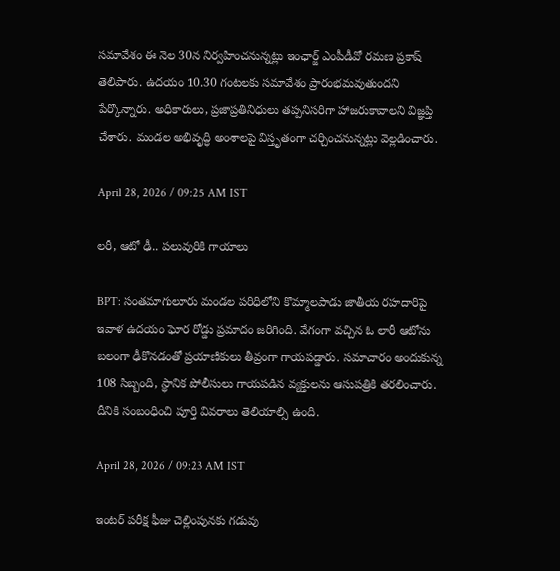సమావేశం ఈ నెల 30న నిర్వహించనున్నట్లు ఇంఛార్జ్ ఎంపీడీవో రమణ ప్రకాష్ తెలిపారు. ఉదయం 10.30 గంటలకు సమావేశం ప్రారంభమవుతుందని పేర్కొన్నారు. అధికారులు, ప్రజాప్రతినిధులు తప్పనిసరిగా హాజరుకావాలని విజ్ఞప్తి చేశారు. మండల అభివృద్ధి అంశాలపై విస్తృతంగా చర్చించనున్నట్లు వెల్లడించారు.

April 28, 2026 / 09:25 AM IST

లరీ, ఆటో ఢీ.. పలువురికి గాయాలు

BPT: సంతమాగులూరు మండల పరిధిలోని కొమ్మాలపాడు జాతీయ రహదారిపై ఇవాళ ఉదయం ఘోర రోడ్డు ప్రమాదం జరిగింది. వేగంగా వచ్చిన ఓ లారీ ఆటోను బలంగా ఢీకొనడంతో ప్రయాణికులు తీవ్రంగా గాయపడ్డారు. సమాచారం అందుకున్న 108 సిబ్బంది, స్థానిక పోలీసులు గాయపడిన వ్యక్తులను ఆసుపత్రికి తరలించారు. దీనికి సంబంధించి పూర్తి వివరాలు తెలియాల్సి ఉంది.

April 28, 2026 / 09:23 AM IST

ఇంటర్ పరీక్ష ఫీజు చెల్లింపునకు గడువు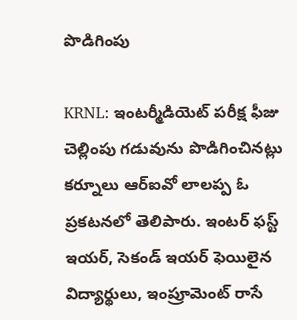పొడిగింపు

KRNL: ఇంటర్మీడియెట్ పరీక్ష ఫీజు చెల్లింపు గడువును పొడిగించినట్లు కర్నూలు ఆర్ఐవో లాలప్ప ఓ ప్రకటనలో తెలిపారు. ఇంటర్ ఫస్ట్ ఇయర్, సెకండ్ ఇయర్ ఫెయిలైన విద్యార్థులు, ఇంప్రూమెంట్ రాసే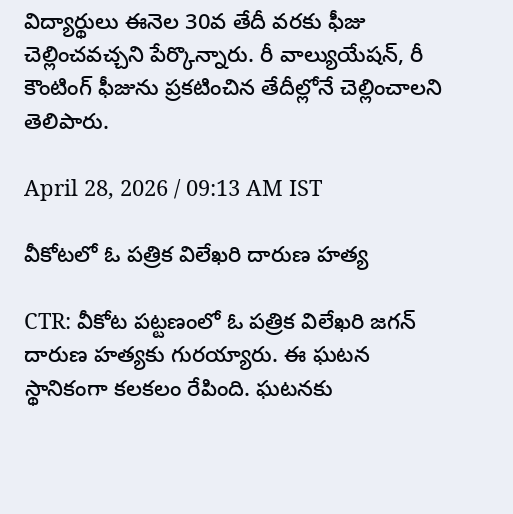విద్యార్థులు ఈనెల 30వ తేదీ వరకు ఫీజు చెల్లించవచ్చని పేర్కొన్నారు. రీ వాల్యుయేషన్, రీ కౌంటింగ్ ఫీజును ప్రకటించిన తేదీల్లోనే చెల్లించాలని తెలిపారు.

April 28, 2026 / 09:13 AM IST

వీకోటలో ఓ పత్రిక విలేఖరి దారుణ హత్య

CTR: వీకోట పట్టణంలో ఓ పత్రిక విలేఖరి జగన్ దారుణ హత్యకు గురయ్యారు. ఈ ఘటన స్థానికంగా కలకలం రేపింది. ఘటనకు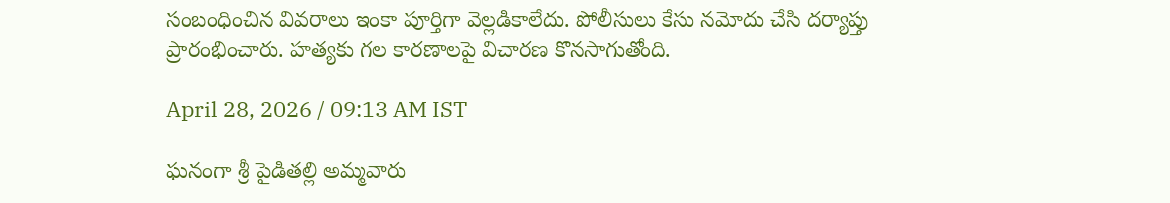సంబంధించిన వివరాలు ఇంకా పూర్తిగా వెల్లడికాలేదు. పోలీసులు కేసు నమోదు చేసి దర్యాప్తు ప్రారంభించారు. హత్యకు గల కారణాలపై విచారణ కొనసాగుతోంది.

April 28, 2026 / 09:13 AM IST

ఘనంగా శ్రీ పైడితల్లి అమ్మవారు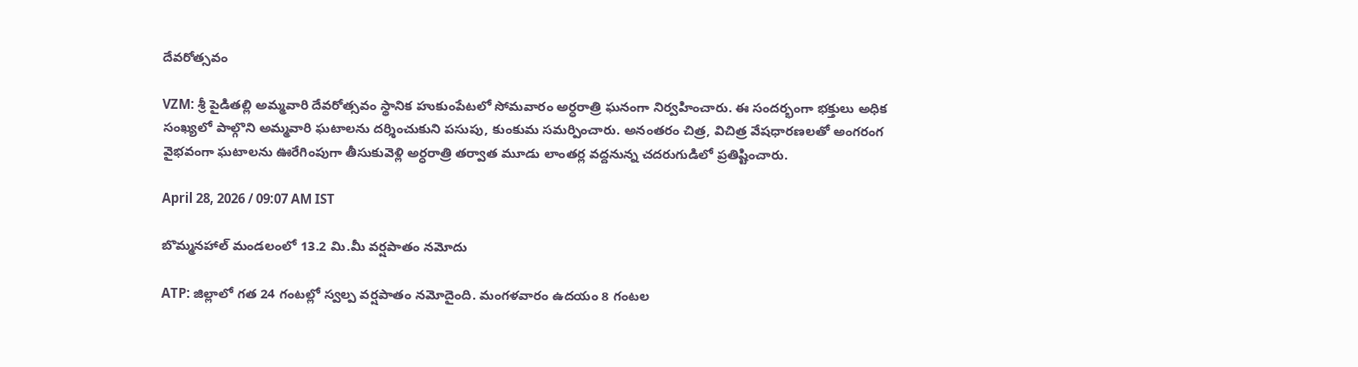దేవరోత్సవం

VZM: శ్రీ పైడితల్లి అమ్మవారి దేవరోత్సవం స్థానిక హుకుంపేటలో సోమవారం అర్ధరాత్రి ఘనంగా నిర్వహించారు. ఈ సందర్భంగా భక్తులు అధిక సంఖ్యలో పాల్గొని అమ్మవారి ఘటాలను దర్శించుకుని పసుపు, కుంకుమ సమర్పించారు. అనంతరం చిత్ర, విచిత్ర వేషధారణలతో అంగరంగ వైభవంగా ఘటాలను ఊరేగింపుగా తీసుకువెళ్లి అర్ధరాత్రి తర్వాత మూడు లాంతర్ల వద్దనున్న చదరుగుడిలో ప్రతిష్టించారు.

April 28, 2026 / 09:07 AM IST

బొమ్మనహాల్ మండలంలో 13.2 మి.మీ వర్షపాతం నమోదు

ATP: జిల్లాలో గత 24 గంటల్లో స్వల్ప వర్షపాతం నమోదైంది. మంగళవారం ఉదయం 8 గంటల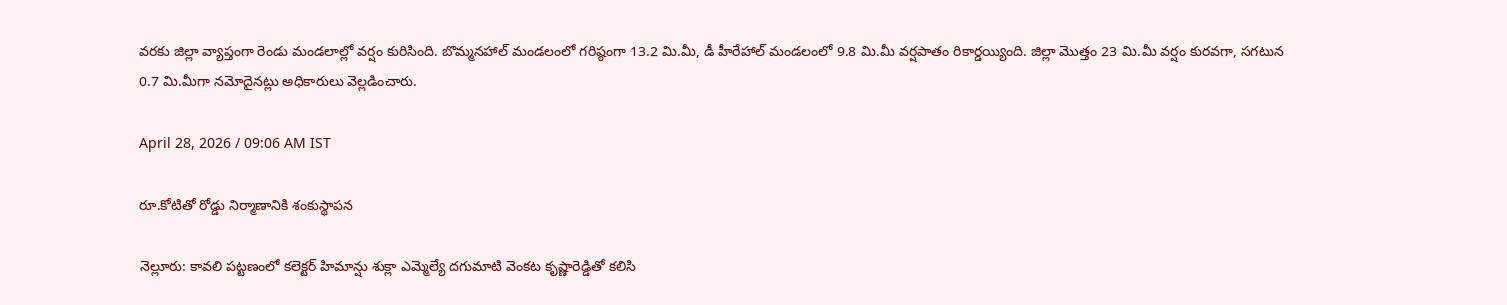వరకు జిల్లా వ్యాప్తంగా రెండు మండలాల్లో వర్షం కురిసింది. బొమ్మనహాల్ మండలంలో గరిష్ఠంగా 13.2 మి.మీ, డీ హీరేహాల్ మండలంలో 9.8 మి.మీ వర్షపాతం రికార్డయ్యింది. జిల్లా మొత్తం 23 మి.మీ వర్షం కురవగా, సగటున 0.7 మి.మీగా నమోదైనట్లు అధికారులు వెల్లడించారు.

April 28, 2026 / 09:06 AM IST

రూ.కోటితో రోడ్డు నిర్మాణానికి శంకుస్థాపన

నెల్లూరు: కావలి పట్టణంలో కలెక్టర్ హిమాన్షు శుక్లా ఎమ్మెల్యే దగుమాటి వెంకట కృష్ణారెడ్డితో కలిసి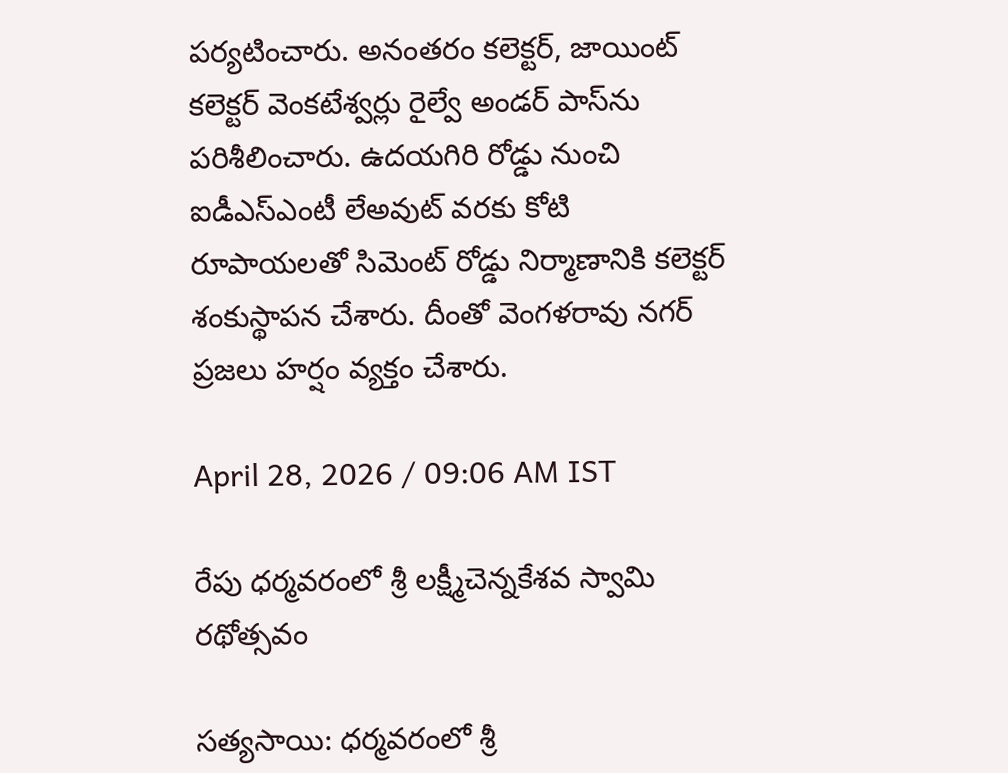పర్యటించారు. అనంతరం కలెక్టర్, జాయింట్ కలెక్టర్ వెంకటేశ్వర్లు రైల్వే అండర్ పాస్‌ను పరిశీలించారు. ఉదయగిరి రోడ్డు నుంచి ఐడీఎస్ఎంటీ లేఅవుట్ వరకు కోటి రూపాయలతో సిమెంట్ రోడ్డు నిర్మాణానికి కలెక్టర్ శంకుస్థాపన చేశారు. దీంతో వెంగళరావు నగర్ ప్రజలు హర్షం వ్యక్తం చేశారు.

April 28, 2026 / 09:06 AM IST

రేపు ధర్మవరంలో శ్రీ లక్ష్మీచెన్నకేశవ స్వామి రథోత్సవం

సత్యసాయి: ధర్మవరంలో శ్రీ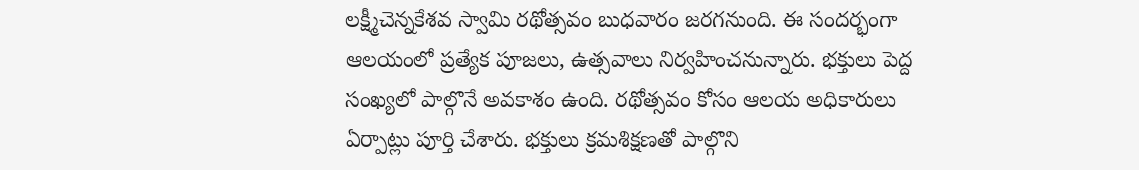లక్ష్మీచెన్నకేశవ స్వామి రథోత్సవం బుధవారం జరగనుంది. ఈ సందర్భంగా ఆలయంలో ప్రత్యేక పూజలు, ఉత్సవాలు నిర్వహించనున్నారు. భక్తులు పెద్ద సంఖ్యలో పాల్గొనే అవకాశం ఉంది. రథోత్సవం కోసం ఆలయ అధికారులు ఏర్పాట్లు పూర్తి చేశారు. భక్తులు క్రమశిక్షణతో పాల్గొని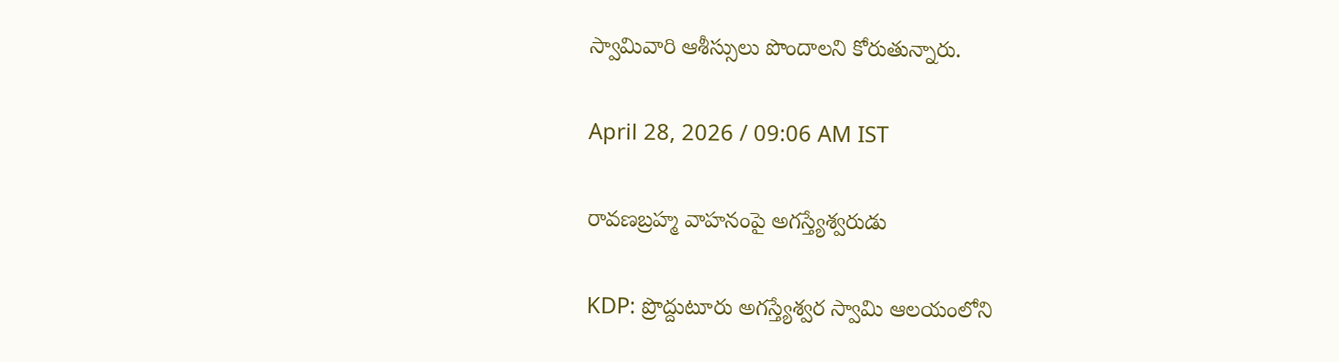స్వామివారి ఆశీస్సులు పొందాలని కోరుతున్నారు.

April 28, 2026 / 09:06 AM IST

రావణబ్రహ్మ వాహనంపై అగస్త్యేశ్వరుడు

KDP: ప్రొద్దుటూరు అగస్త్యేశ్వర స్వామి ఆలయంలోని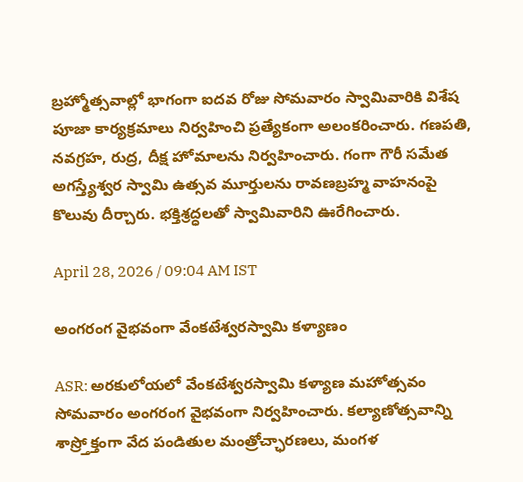బ్రహ్మోత్సవాల్లో భాగంగా ఐదవ రోజు సోమవారం స్వామివారికి విశేష పూజా కార్యక్రమాలు నిర్వహించి ప్రత్యేకంగా అలంకరించారు. గణపతి, నవగ్రహ, రుద్ర, దీక్ష హోమాలను నిర్వహించారు. గంగా గౌరీ సమేత అగస్త్యేశ్వర స్వామి ఉత్సవ మూర్తులను రావణబ్రహ్మ వాహనంపై కొలువు దీర్చారు. భక్తిశ్రద్ధలతో స్వామివారిని ఊరేగించారు.

April 28, 2026 / 09:04 AM IST

అంగరంగ వైభవంగా వేంకటేశ్వరస్వామి కళ్యాణం

ASR: అరకులోయలో వేంకటేశ్వరస్వామి కళ్యాణ మహోత్సవం సోమవారం అంగరంగ వైభవంగా నిర్వహించారు. కల్యాణోత్సవాన్ని శాస్ర్తోక్తంగా వేద పండితుల మంత్రోచ్ఛారణలు, మంగళ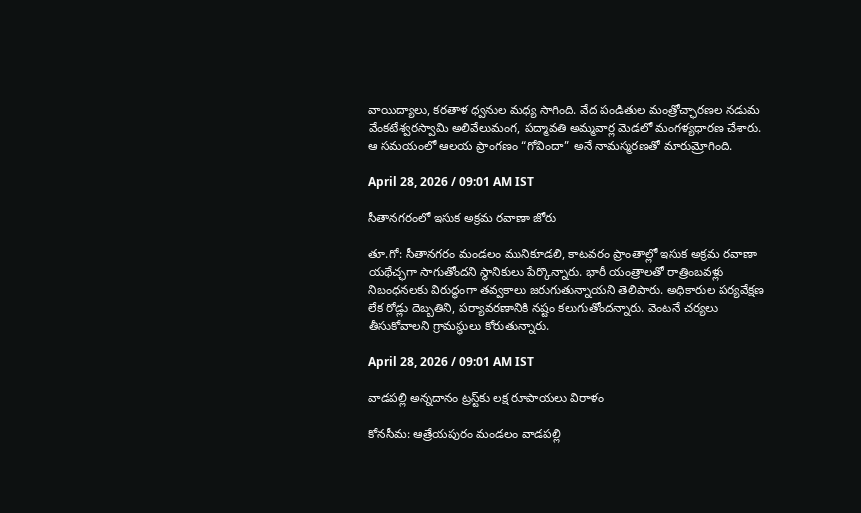వాయిద్యాలు, కరతాళ ధ్వనుల మధ్య సాగింది. వేద పండితుల మంత్రోచ్ఛారణల నడుమ వేంకటేశ్వరస్వామి అలివేలుమంగ, పద్మావతి అమ్మవార్ల మెడలో మంగళ్యధారణ చేశారు. ఆ సమయంలో ఆలయ ప్రాంగణం “గోవిందా” అనే నామస్మరణతో మారుమ్రోగింది.

April 28, 2026 / 09:01 AM IST

సీతానగరంలో ఇసుక అక్రమ రవాణా జోరు

తూ.గో: సీతానగరం మండలం మునికూడలి, కాటవరం ప్రాంతాల్లో ఇసుక అక్రమ రవాణా యథేచ్ఛగా సాగుతోందని స్థానికులు పేర్కొన్నారు. భారీ యంత్రాలతో రాత్రింబవళ్లు నిబంధనలకు విరుద్ధంగా తవ్వకాలు జరుగుతున్నాయని తెలిపారు. అధికారుల పర్యవేక్షణ లేక రోడ్లు దెబ్బతిని, పర్యావరణానికి నష్టం కలుగుతోందన్నారు. వెంటనే చర్యలు తీసుకోవాలని గ్రామస్థులు కోరుతున్నారు.

April 28, 2026 / 09:01 AM IST

వాడపల్లి అన్నదానం ట్రస్ట్‌కు లక్ష రూపాయలు విరాళం

కోనసీమ: ఆత్రేయపురం మండలం వాడపల్లి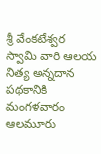శ్రీ వేంకటేశ్వర స్వామి వారి ఆలయ నిత్య అన్నదాన పథకానికి మంగళవారం ఆలమూరు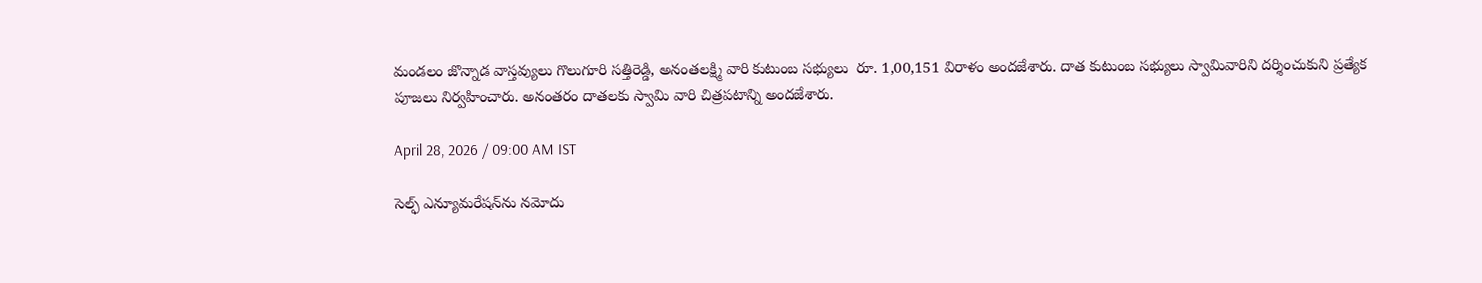మండలం జొన్నాడ వాస్తవ్యులు గొలుగూరి సత్తిరెడ్డి, అనంతలక్ష్మి వారి కుటుంబ సభ్యులు  రూ. 1,00,151 విరాళం అందజేశారు. దాత కుటుంబ సభ్యులు స్వామివారిని దర్శించుకుని ప్రత్యేక పూజలు నిర్వహించారు. అనంతరం దాతలకు స్వామి వారి చిత్రపటాన్ని అందజేశారు.

April 28, 2026 / 09:00 AM IST

సెల్ఫ్ ఎన్యూమరేషన్‌ను నమోదు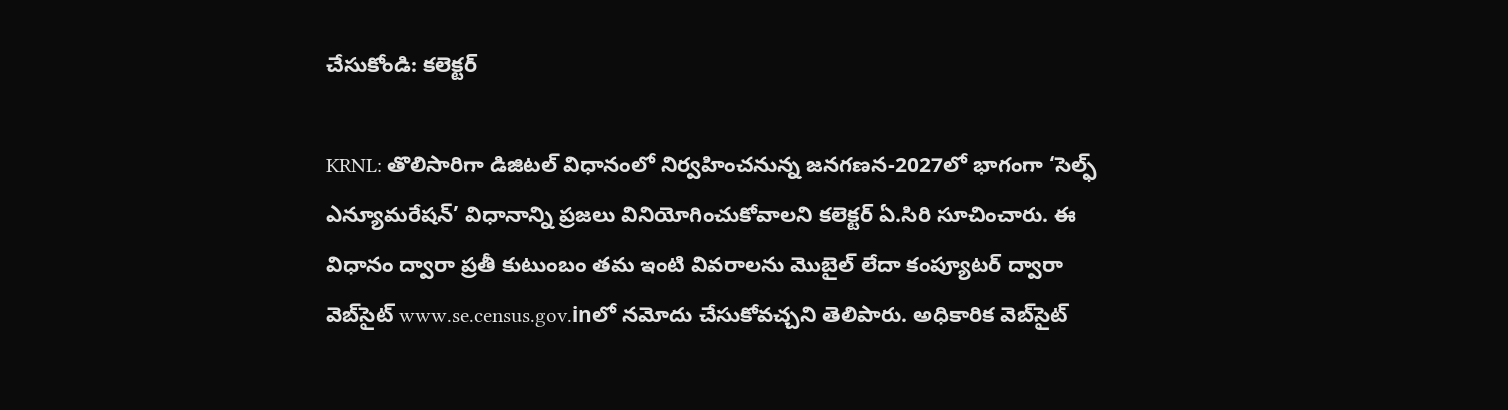చేసుకోండి: కలెక్టర్

KRNL: తొలిసారిగా డిజిటల్ విధానంలో నిర్వహించనున్న జనగణన-2027లో భాగంగా ‘సెల్ఫ్ ఎన్యూమరేషన్’ విధానాన్ని ప్రజలు వినియోగించుకోవాలని కలెక్టర్ ఏ.సిరి సూచించారు. ఈ విధానం ద్వారా ప్రతీ కుటుంబం తమ ఇంటి వివరాలను మొబైల్ లేదా కంప్యూటర్ ద్వారా వెబ్‌సైట్ www.se.census.gov.inలో నమోదు చేసుకోవచ్చని తెలిపారు. అధికారిక వెబ్‌సైట్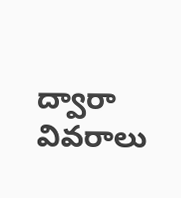ద్వారా వివరాలు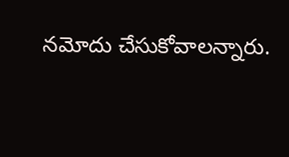నమోదు చేసుకోవాలన్నారు.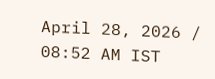April 28, 2026 / 08:52 AM IST